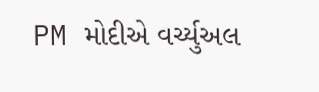PM મોદીએ વર્ચ્યુઅલ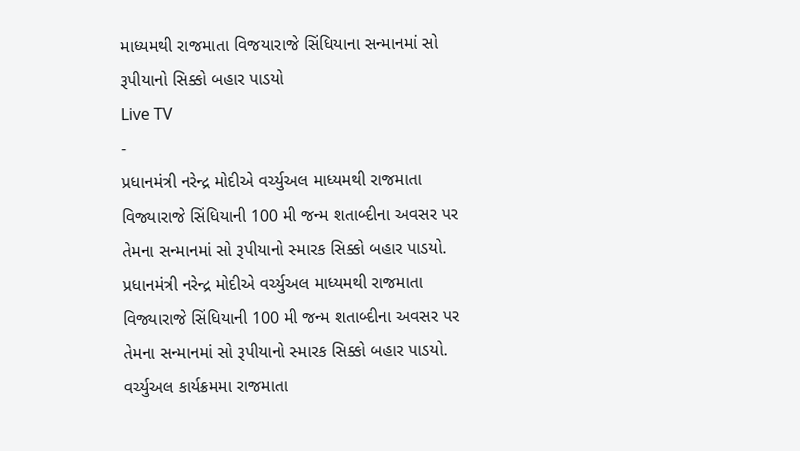માધ્યમથી રાજમાતા વિજયારાજે સિંધિયાના સન્માનમાં સો રૂપીયાનો સિક્કો બહાર પાડયો
Live TV
-
પ્રધાનમંત્રી નરેન્દ્ર મોદીએ વર્ચ્યુઅલ માધ્યમથી રાજમાતા વિજ્યારાજે સિંધિયાની 100 મી જન્મ શતાબ્દીના અવસર પર તેમના સન્માનમાં સો રૂપીયાનો સ્મારક સિક્કો બહાર પાડયો.
પ્રધાનમંત્રી નરેન્દ્ર મોદીએ વર્ચ્યુઅલ માધ્યમથી રાજમાતા વિજ્યારાજે સિંધિયાની 100 મી જન્મ શતાબ્દીના અવસર પર તેમના સન્માનમાં સો રૂપીયાનો સ્મારક સિક્કો બહાર પાડયો. વર્ચ્યુઅલ કાર્યક્રમમા રાજમાતા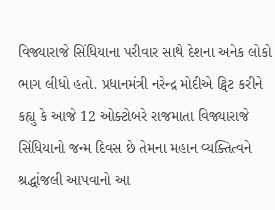વિજ્યારાજે સિંધિયાના પરીવાર સાથે દેશના અનેક લોકો ભાગ લીધો હતો. પ્રધાનમંત્રી નરેન્દ્ર મોદીએ ટ્વિટ કરીને કહ્યુ કે આજે 12 ઓક્ટોબરે રાજમાતા વિજ્યારાજે સિંધિયાનો જન્મ દિવસ છે તેમના મહાન વ્યક્તિત્વને શ્રદ્ધાંજલી આપવાનો આ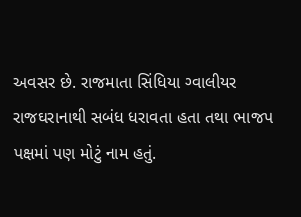અવસર છે. રાજમાતા સિંધિયા ગ્વાલીયર રાજઘરાનાથી સબંધ ધરાવતા હતા તથા ભાજપ પક્ષમાં પણ મોટું નામ હતું.